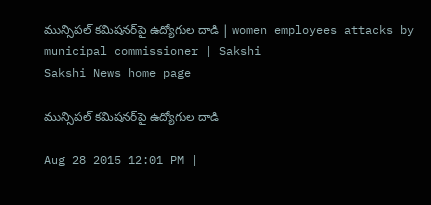మున్సిపల్ కమిషనర్‌పై ఉద్యోగుల దాడి | women employees attacks by municipal commissioner | Sakshi
Sakshi News home page

మున్సిపల్ కమిషనర్‌పై ఉద్యోగుల దాడి

Aug 28 2015 12:01 PM |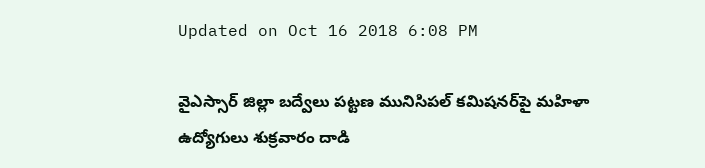Updated on Oct 16 2018 6:08 PM

వైఎస్సార్ జిల్లా బద్వేలు పట్టణ మునిసిపల్ కమిషనర్‌పై మహిళా ఉద్యోగులు శుక్రవారం దాడి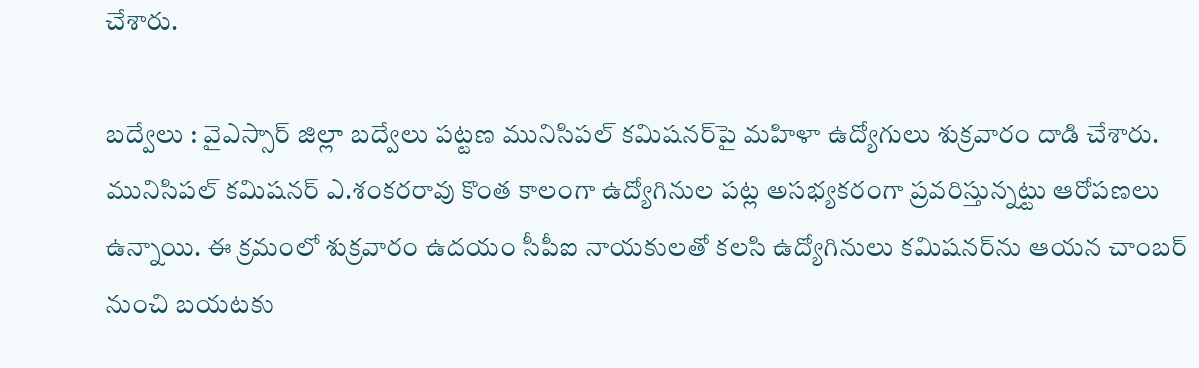చేశారు.

బద్వేలు : వైఎస్సార్ జిల్లా బద్వేలు పట్టణ మునిసిపల్ కమిషనర్‌పై మహిళా ఉద్యోగులు శుక్రవారం దాడి చేశారు. మునిసిపల్ కమిషనర్ ఎ.శంకరరావు కొంత కాలంగా ఉద్యోగినుల పట్ల అసభ్యకరంగా ప్రవరిస్తున్నట్టు ఆరోపణలు ఉన్నాయి. ఈ క్రమంలో శుక్రవారం ఉదయం సీపీఐ నాయకులతో కలసి ఉద్యోగినులు కమిషనర్‌ను ఆయన చాంబర్ నుంచి బయటకు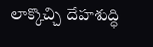లాక్కొచ్చి దేహశుద్ధి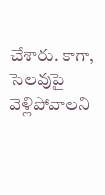చేశారు. కాగా, సెలవుపై వెళ్లిపోవాలని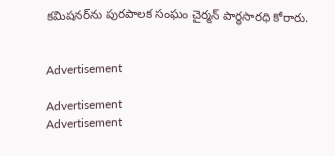కమిషనర్‌ను పురపాలక సంఘం చైర్మన్ పార్థసారధి కోరారు.


Advertisement

Advertisement
Advertisement